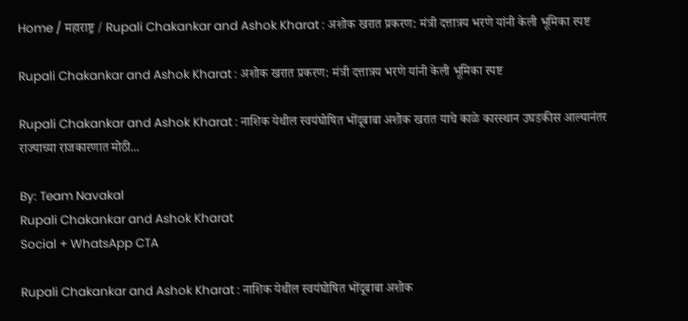Home / महाराष्ट्र / Rupali Chakankar and Ashok Kharat : अशोक खरात प्रकरण: मंत्री दत्तात्रय भरणे यांनी केली भूमिका स्पष्ट

Rupali Chakankar and Ashok Kharat : अशोक खरात प्रकरण: मंत्री दत्तात्रय भरणे यांनी केली भूमिका स्पष्ट

Rupali Chakankar and Ashok Kharat : नाशिक येथील स्वयंघोषित भोंदूबाबा अशोक खरात याचे काळे कारस्थान उघडकीस आल्यानंतर राज्याच्या राजकारणात मोठी...

By: Team Navakal
Rupali Chakankar and Ashok Kharat
Social + WhatsApp CTA

Rupali Chakankar and Ashok Kharat : नाशिक येथील स्वयंघोषित भोंदूबाबा अशोक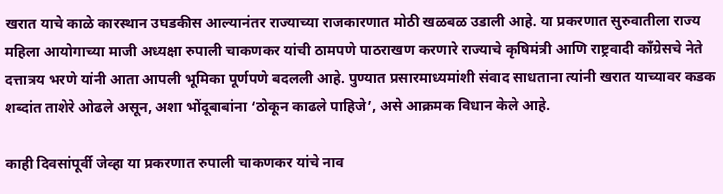खरात याचे काळे कारस्थान उघडकीस आल्यानंतर राज्याच्या राजकारणात मोठी खळबळ उडाली आहे. या प्रकरणात सुरुवातीला राज्य महिला आयोगाच्या माजी अध्यक्षा रुपाली चाकणकर यांची ठामपणे पाठराखण करणारे राज्याचे कृषिमंत्री आणि राष्ट्रवादी काँग्रेसचे नेते दत्तात्रय भरणे यांनी आता आपली भूमिका पूर्णपणे बदलली आहे. पुण्यात प्रसारमाध्यमांशी संवाद साधताना त्यांनी खरात याच्यावर कडक शब्दांत ताशेरे ओढले असून, अशा भोंदूबाबांना ‘ठोकून काढले पाहिजे’, असे आक्रमक विधान केले आहे.

काही दिवसांपूर्वी जेव्हा या प्रकरणात रुपाली चाकणकर यांचे नाव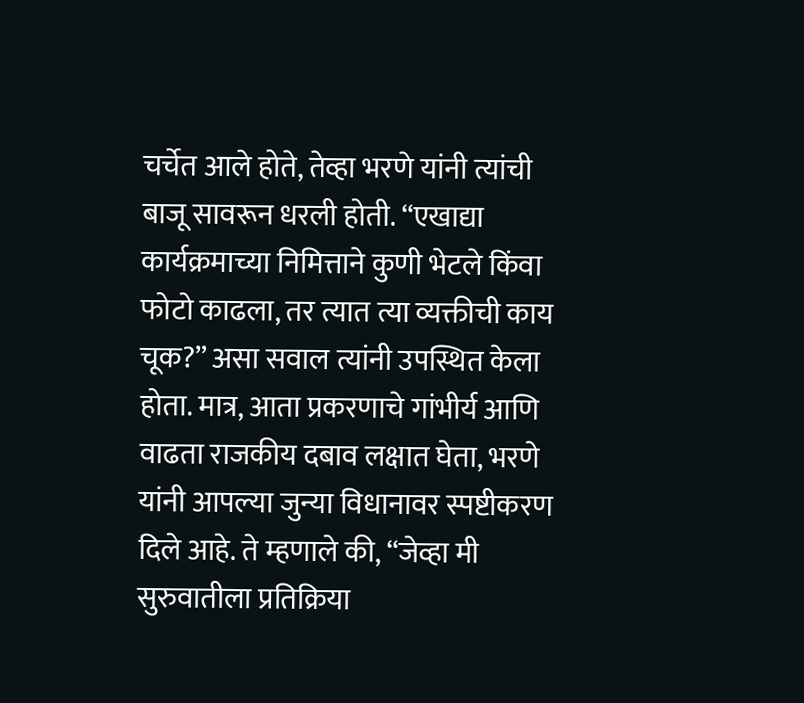चर्चेत आले होते, तेव्हा भरणे यांनी त्यांची बाजू सावरून धरली होती. “एखाद्या कार्यक्रमाच्या निमित्ताने कुणी भेटले किंवा फोटो काढला, तर त्यात त्या व्यक्तीची काय चूक?” असा सवाल त्यांनी उपस्थित केला होता. मात्र, आता प्रकरणाचे गांभीर्य आणि वाढता राजकीय दबाव लक्षात घेता, भरणे यांनी आपल्या जुन्या विधानावर स्पष्टीकरण दिले आहे. ते म्हणाले की, “जेव्हा मी सुरुवातीला प्रतिक्रिया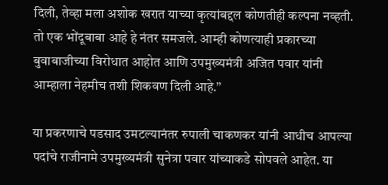दिली, तेव्हा मला अशोक खरात याच्या कृत्यांबद्दल कोणतीही कल्पना नव्हती. तो एक भोंदूबाबा आहे हे नंतर समजले. आम्ही कोणत्याही प्रकारच्या बुवाबाजीच्या विरोधात आहोत आणि उपमुख्यमंत्री अजित पवार यांनी आम्हाला नेहमीच तशी शिकवण दिली आहे.”

या प्रकरणाचे पडसाद उमटल्यानंतर रुपाली चाकणकर यांनी आधीच आपल्या पदांचे राजीनामे उपमुख्यमंत्री सुनेत्रा पवार यांच्याकडे सोपवले आहेत. या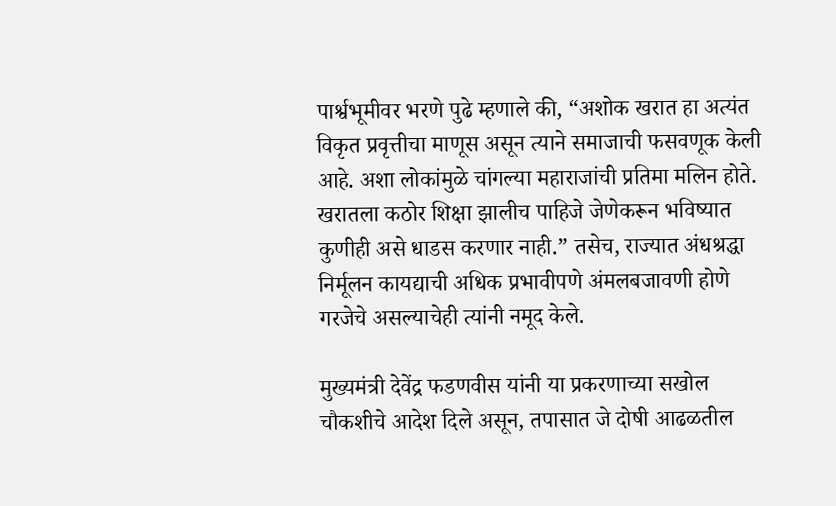पार्श्वभूमीवर भरणे पुढे म्हणाले की, “अशोक खरात हा अत्यंत विकृत प्रवृत्तीचा माणूस असून त्याने समाजाची फसवणूक केली आहे. अशा लोकांमुळे चांगल्या महाराजांची प्रतिमा मलिन होते. खरातला कठोर शिक्षा झालीच पाहिजे जेणेकरून भविष्यात कुणीही असे धाडस करणार नाही.” तसेच, राज्यात अंधश्रद्धा निर्मूलन कायद्याची अधिक प्रभावीपणे अंमलबजावणी होणे गरजेचे असल्याचेही त्यांनी नमूद केले.

मुख्यमंत्री देवेंद्र फडणवीस यांनी या प्रकरणाच्या सखोल चौकशीचे आदेश दिले असून, तपासात जे दोषी आढळतील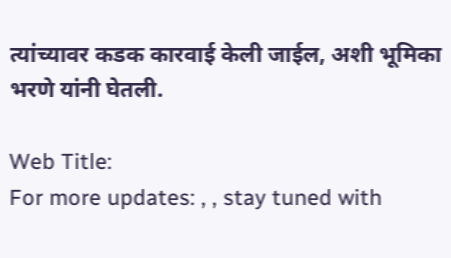त्यांच्यावर कडक कारवाई केली जाईल, अशी भूमिका भरणे यांनी घेतली.

Web Title:
For more updates: , , stay tuned with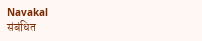Navakal
संबंधित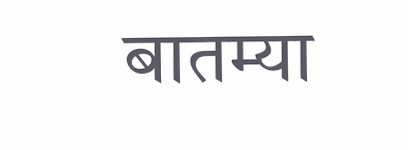बातम्या